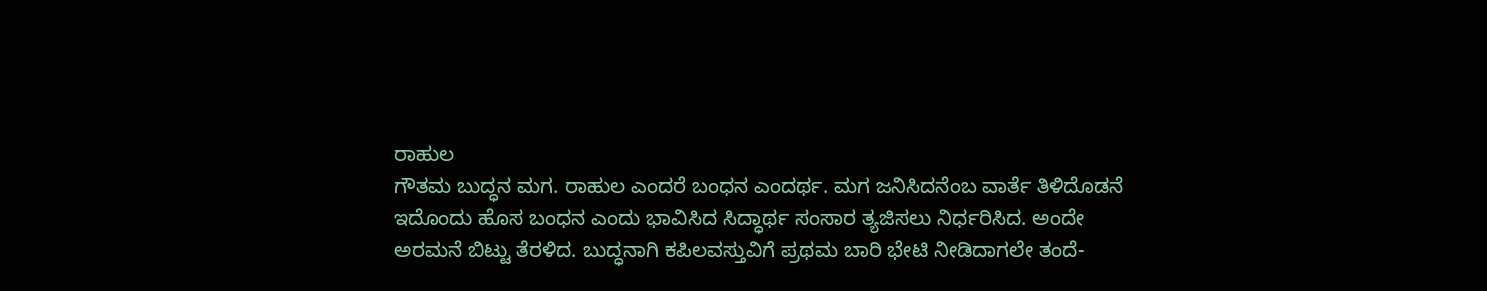ರಾಹುಲ
ಗೌತಮ ಬುದ್ಧನ ಮಗ. ರಾಹುಲ ಎಂದರೆ ಬಂಧನ ಎಂದರ್ಥ. ಮಗ ಜನಿಸಿದನೆಂಬ ವಾರ್ತೆ ತಿಳಿದೊಡನೆ ಇದೊಂದು ಹೊಸ ಬಂಧನ ಎಂದು ಭಾವಿಸಿದ ಸಿದ್ಧಾರ್ಥ ಸಂಸಾರ ತ್ಯಜಿಸಲು ನಿರ್ಧರಿಸಿದ. ಅಂದೇ ಅರಮನೆ ಬಿಟ್ಟು ತೆರಳಿದ. ಬುದ್ಧನಾಗಿ ಕಪಿಲವಸ್ತುವಿಗೆ ಪ್ರಥಮ ಬಾರಿ ಭೇಟಿ ನೀಡಿದಾಗಲೇ ತಂದೆ-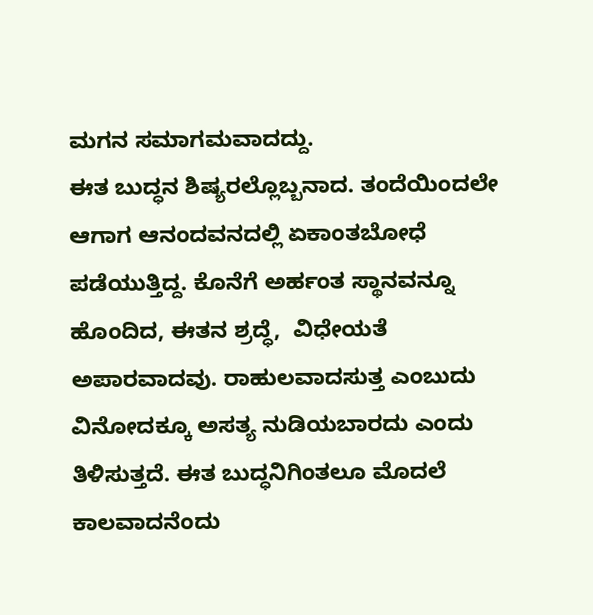ಮಗನ ಸಮಾಗಮವಾದದ್ದು.
ಈತ ಬುದ್ಧನ ಶಿಷ್ಯರಲ್ಲೊಬ್ಬನಾದ. ತಂದೆಯಿಂದಲೇ ಆಗಾಗ ಆನಂದವನದಲ್ಲಿ ಏಕಾಂತಬೋಧೆ ಪಡೆಯುತ್ತಿದ್ದ. ಕೊನೆಗೆ ಅರ್ಹಂತ ಸ್ಥಾನವನ್ನೂ ಹೊಂದಿದ, ಈತನ ಶ್ರದ್ಧೆ,  ವಿಧೇಯತೆ ಅಪಾರವಾದವು. ರಾಹುಲವಾದಸುತ್ತ ಎಂಬುದು ವಿನೋದಕ್ಕೂ ಅಸತ್ಯ ನುಡಿಯಬಾರದು ಎಂದು ತಿಳಿಸುತ್ತದೆ. ಈತ ಬುದ್ಧನಿಗಿಂತಲೂ ಮೊದಲೆ ಕಾಲವಾದನೆಂದು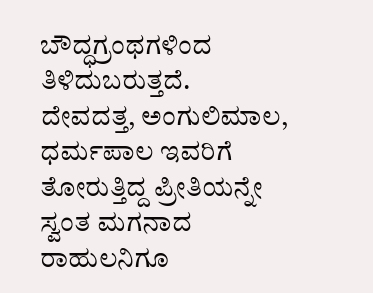ಬೌದ್ಧಗ್ರಂಥಗಳಿಂದ ತಿಳಿದುಬರುತ್ತದೆ. ದೇವದತ್ತ, ಅಂಗುಲಿಮಾಲ, ಧರ್ಮಪಾಲ ಇವರಿಗೆ ತೋರುತ್ತಿದ್ದ ಪ್ರೀತಿಯನ್ನೇ ಸ್ವಂತ ಮಗನಾದ ರಾಹುಲನಿಗೂ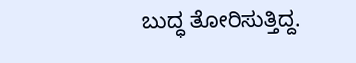ಬುದ್ಧ ತೋರಿಸುತ್ತಿದ್ದ.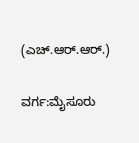(ಎಚ್.ಆರ್.ಆರ್.)

ವರ್ಗ:ಮೈಸೂರು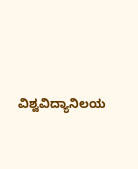ವಿಶ್ವವಿದ್ಯಾನಿಲಯ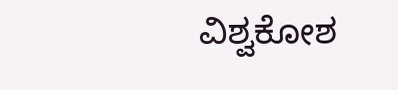ವಿಶ್ವಕೋಶ